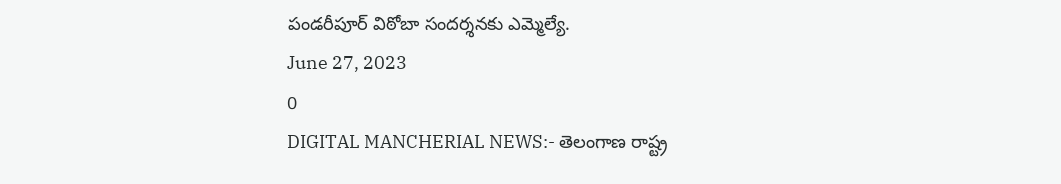పండరీపూర్ విఠోబా సందర్శనకు ఎమ్మెల్యే.
June 27, 2023
0
DIGITAL MANCHERIAL NEWS:- తెలంగాణ రాష్ట్ర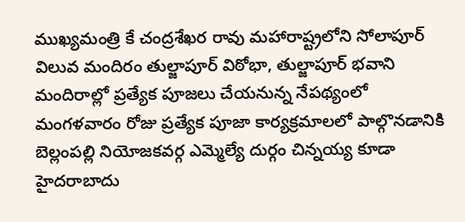ముఖ్యమంత్రి కే చంద్రశేఖర రావు మహారాష్ట్రలోని సోలాపూర్ విలువ మందిరం తుల్జాపూర్ విఠోభా, తుల్జాపూర్ భవాని మందిరాల్లో ప్రత్యేక పూజలు చేయనున్న నేపథ్యంలో మంగళవారం రోజు ప్రత్యేక పూజా కార్యక్రమాలలో పాల్గొనడానికి బెల్లంపల్లి నియోజకవర్గ ఎమ్మెల్యే దుర్గం చిన్నయ్య కూడా హైదరాబాదు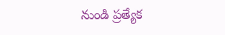నుండి ప్రత్యేక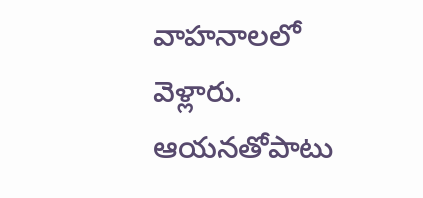వాహనాలలో వెళ్లారు. ఆయనతోపాటు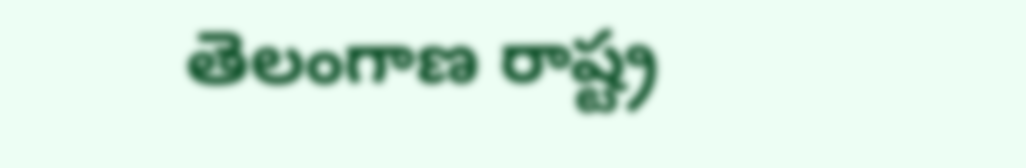తెలంగాణ రాష్ట్ర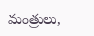మంత్రులు,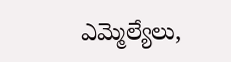ఎమ్మెల్యేలు,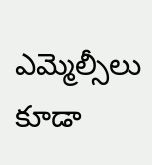ఎమ్మెల్సీలు కూడా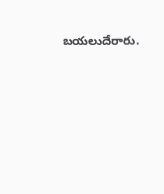బయలుదేరారు.